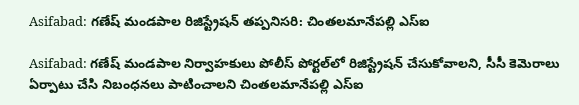Asifabad: గణేష్ మండపాల రిజిస్ట్రేషన్ తప్పనిసరి: చింతలమానేపల్లి ఎస్ఐ

Asifabad: గణేష్ మండపాల నిర్వాహకులు పోలీస్ పోర్టల్‌లో రిజిస్ట్రేషన్ చేసుకోవాలని, సీసీ కెమెరాలు ఏర్పాటు చేసి నిబంధనలు పాటించాలని చింతలమానేపల్లి ఎస్ఐ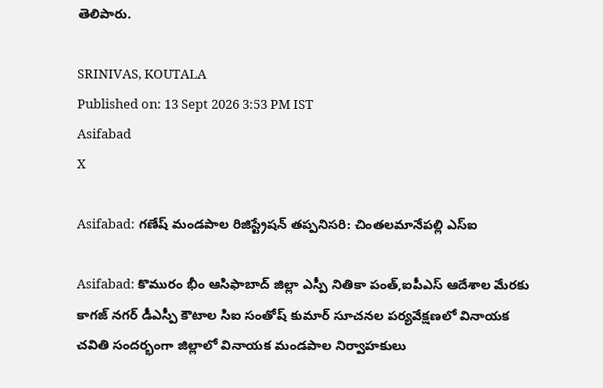తెలిపారు.

SRINIVAS, KOUTALA
Published on: 13 Sept 2026 3:53 PM IST
Asifabad
X

Asifabad: గణేష్ మండపాల రిజిస్ట్రేషన్ తప్పనిసరి: చింతలమానేపల్లి ఎస్ఐ

Asifabad: కొమురం భీం ఆసిఫాబాద్ జిల్లా ఎస్పీ నితికా పంత్,ఐపీఎస్ ఆదేశాల మేరకు కాగజ్ నగర్ డీఎస్పీ కౌటాల సిఐ సంతోష్ కుమార్ సూచనల పర్యవేక్షణలో వినాయక చవితి సందర్భంగా జిల్లాలో వినాయక మండపాల నిర్వాహకులు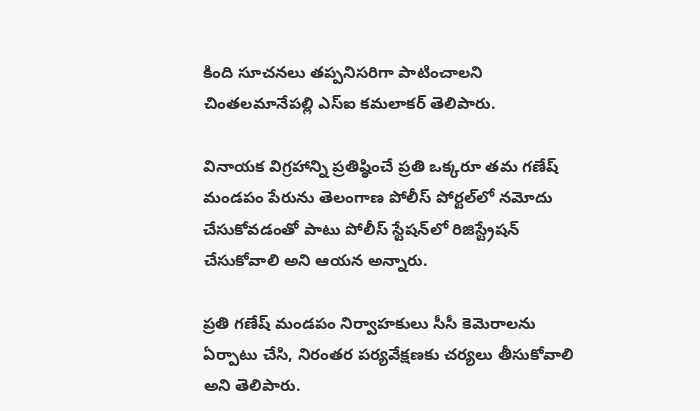కింది సూచనలు తప్పనిసరిగా పాటించాలని చింతలమానేపల్లి ఎస్ఐ కమలాకర్ తెలిపారు.

వినాయక విగ్రహాన్ని ప్రతిష్ఠించే ప్రతి ఒక్కరూ తమ గణేష్ మండపం పేరును తెలంగాణ పోలీస్ పోర్టల్‌లో నమోదు చేసుకోవడంతో పాటు పోలీస్ స్టేషన్‌లో రిజిస్ట్రేషన్ చేసుకోవాలి అని ఆయన అన్నారు.

ప్రతి గణేష్ మండపం నిర్వాహకులు సీసీ కెమెరాలను ఏర్పాటు చేసి, నిరంతర పర్యవేక్షణకు చర్యలు తీసుకోవాలి అని తెలిపారు.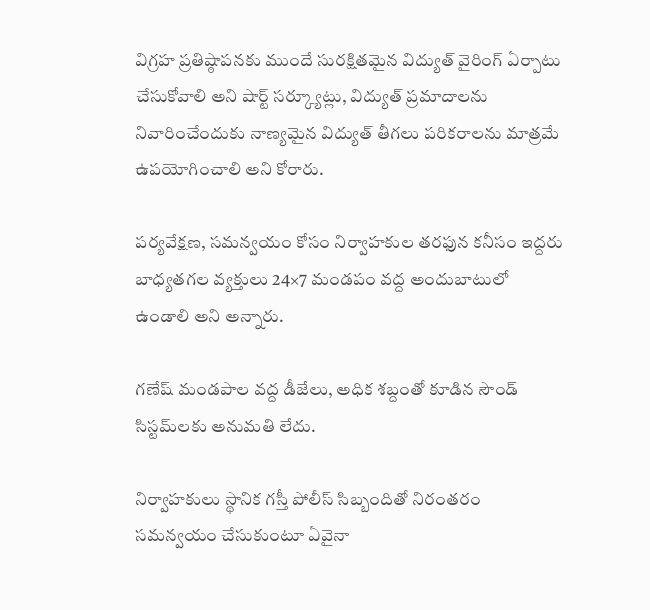విగ్రహ ప్రతిష్ఠాపనకు ముందే సురక్షితమైన విద్యుత్ వైరింగ్ ఏర్పాటు చేసుకోవాలి అని షార్ట్ సర్క్యూట్లు, విద్యుత్ ప్రమాదాలను నివారించేందుకు నాణ్యమైన విద్యుత్ తీగలు పరికరాలను మాత్రమే ఉపయోగించాలి అని కోరారు.

పర్యవేక్షణ, సమన్వయం కోసం నిర్వాహకుల తరఫున కనీసం ఇద్దరు బాధ్యతగల వ్యక్తులు 24×7 మండపం వద్ద అందుబాటులో ఉండాలి అని అన్నారు.

గణేష్ మండపాల వద్ద డీజేలు, అధిక శబ్దంతో కూడిన సౌండ్ సిస్టమ్‌లకు అనుమతి లేదు.

నిర్వాహకులు స్థానిక గస్తీ పోలీస్ సిబ్బందితో నిరంతరం సమన్వయం చేసుకుంటూ ఏవైనా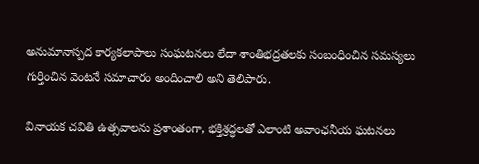అనుమానాస్పద కార్యకలాపాలు సంఘటనలు లేదా శాంతిభద్రతలకు సంబంధించిన సమస్యలు గుర్తించిన వెంటనే సమాచారం అందించాలి అని తెలిపారు.

వినాయక చవితి ఉత్సవాలను ప్రశాంతంగా, భక్తిశ్రద్ధలతో ఎలాంటి అవాంఛనీయ ఘటనలు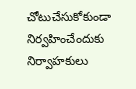చోటుచేసుకోకుండా నిర్వహించేందుకు నిర్వాహకులు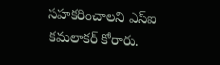సహకరించాలని ఎస్ఐ కమలాకర్ కోరారు.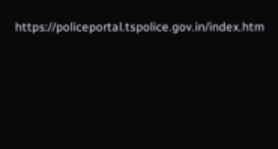https://policeportal.tspolice.gov.in/index.htm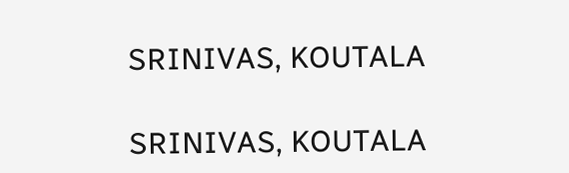SRINIVAS, KOUTALA

SRINIVAS, KOUTALA